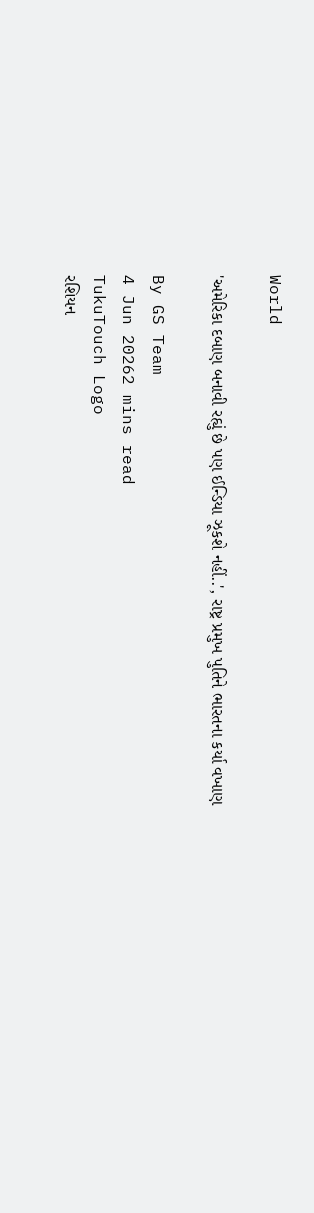World

'અમેરિકા દબાણ બનાવી રહ્યું છે પણ ઈન્ડિયા ઝૂકશે નહીં..', રાષ્ટ્ર પ્રમુખ પુતિને ભારતના કર્યા વખાણ

By GS Team
4 Jun 20262 mins read
TukuTouch Logo
રશિયન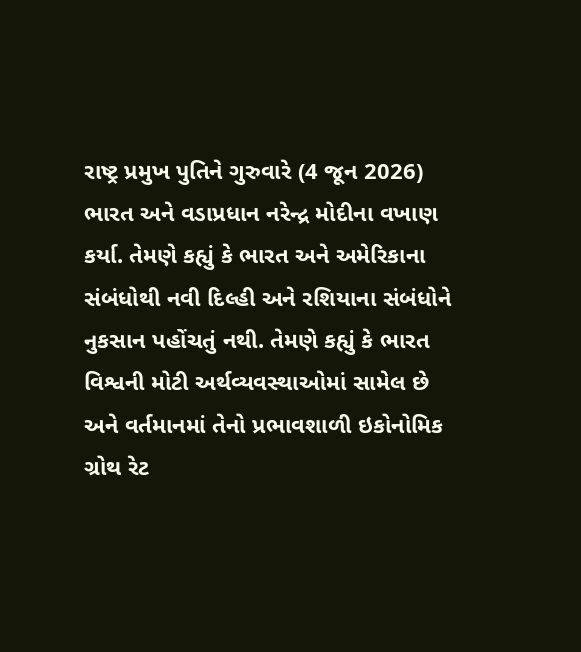રાષ્ટ્ર પ્રમુખ પુતિને ગુરુવારે (4 જૂન 2026) ભારત અને વડાપ્રધાન નરેન્દ્ર મોદીના વખાણ કર્યા. તેમણે કહ્યું કે ભારત અને અમેરિકાના સંબંધોથી નવી દિલ્હી અને રશિયાના સંબંધોને નુકસાન પહોંચતું નથી. તેમણે કહ્યું કે ભારત વિશ્વની મોટી અર્થવ્યવસ્થાઓમાં સામેલ છે અને વર્તમાનમાં તેનો પ્રભાવશાળી ઇકોનોમિક ગ્રોથ રેટ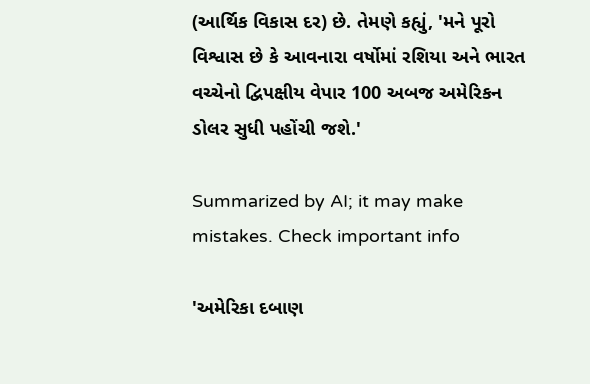(આર્થિક વિકાસ દર) છે. તેમણે કહ્યું, 'મને પૂરો વિશ્વાસ છે કે આવનારા વર્ષોમાં રશિયા અને ભારત વચ્ચેનો દ્વિપક્ષીય વેપાર 100 અબજ અમેરિકન ડોલર સુધી પહોંચી જશે.'

Summarized by AI; it may make mistakes. Check important info

'અમેરિકા દબાણ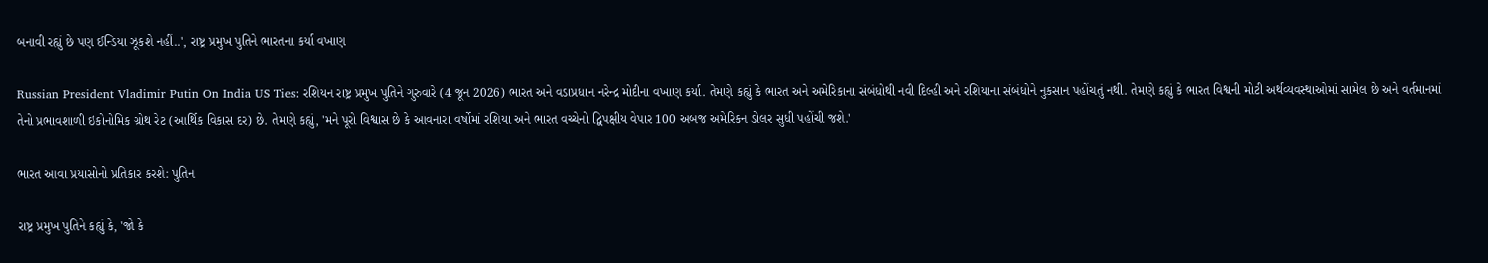બનાવી રહ્યું છે પણ ઈન્ડિયા ઝૂકશે નહીં..', રાષ્ટ્ર પ્રમુખ પુતિને ભારતના કર્યા વખાણ

Russian President Vladimir Putin On India US Ties: રશિયન રાષ્ટ્ર પ્રમુખ પુતિને ગુરુવારે (4 જૂન 2026) ભારત અને વડાપ્રધાન નરેન્દ્ર મોદીના વખાણ કર્યા. તેમણે કહ્યું કે ભારત અને અમેરિકાના સંબંધોથી નવી દિલ્હી અને રશિયાના સંબંધોને નુકસાન પહોંચતું નથી. તેમણે કહ્યું કે ભારત વિશ્વની મોટી અર્થવ્યવસ્થાઓમાં સામેલ છે અને વર્તમાનમાં તેનો પ્રભાવશાળી ઇકોનોમિક ગ્રોથ રેટ (આર્થિક વિકાસ દર) છે. તેમણે કહ્યું, 'મને પૂરો વિશ્વાસ છે કે આવનારા વર્ષોમાં રશિયા અને ભારત વચ્ચેનો દ્વિપક્ષીય વેપાર 100 અબજ અમેરિકન ડોલર સુધી પહોંચી જશે.'

ભારત આવા પ્રયાસોનો પ્રતિકાર કરશે: પુતિન

રાષ્ટ્ર પ્રમુખ પુતિને કહ્યું કે, 'જો કે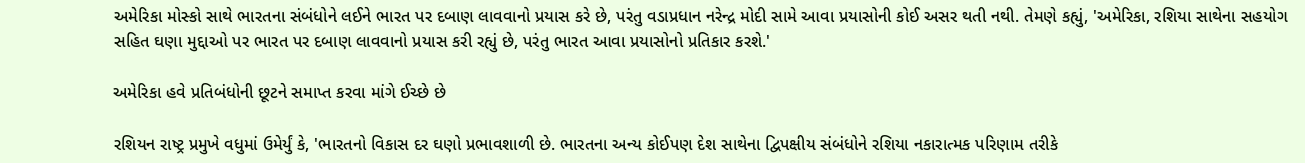અમેરિકા મોસ્કો સાથે ભારતના સંબંધોને લઈને ભારત પર દબાણ લાવવાનો પ્રયાસ કરે છે, પરંતુ વડાપ્રધાન નરેન્દ્ર મોદી સામે આવા પ્રયાસોની કોઈ અસર થતી નથી. તેમણે કહ્યું, 'અમેરિકા, રશિયા સાથેના સહયોગ સહિત ઘણા મુદ્દાઓ પર ભારત પર દબાણ લાવવાનો પ્રયાસ કરી રહ્યું છે, પરંતુ ભારત આવા પ્રયાસોનો પ્રતિકાર કરશે.'

અમેરિકા હવે પ્રતિબંધોની છૂટને સમાપ્ત કરવા માંગે ઈચ્છે છે

રશિયન રાષ્ટ્ર પ્રમુખે વધુમાં ઉમેર્યું કે, 'ભારતનો વિકાસ દર ઘણો પ્રભાવશાળી છે. ભારતના અન્ય કોઈપણ દેશ સાથેના દ્વિપક્ષીય સંબંધોને રશિયા નકારાત્મક પરિણામ તરીકે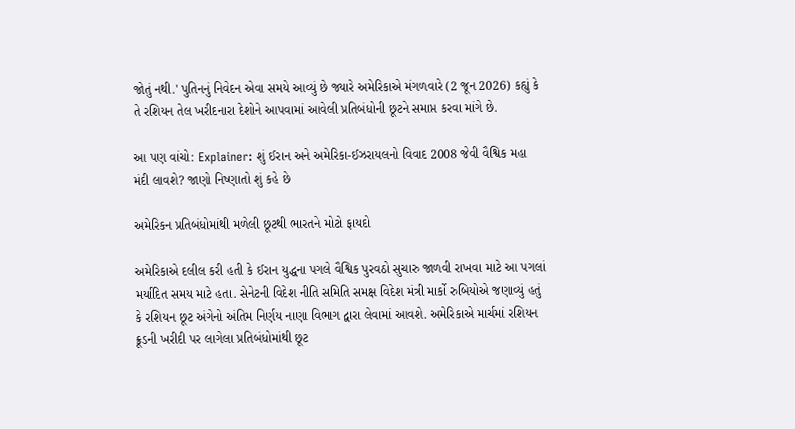જોતું નથી.' પુતિનનું નિવેદન એવા સમયે આવ્યું છે જ્યારે અમેરિકાએ મંગળવારે (2 જૂન 2026) કહ્યું કે તે રશિયન તેલ ખરીદનારા દેશોને આપવામાં આવેલી પ્રતિબંધોની છૂટને સમાપ્ત કરવા માંગે છે.

આ પણ વાંચો: Explainer: શું ઈરાન અને અમેરિકા-ઈઝરાયલનો વિવાદ 2008 જેવી વૈશ્વિક મહા મંદી લાવશે? જાણો નિષ્ણાતો શું કહે છે

અમેરિકન પ્રતિબંધોમાંથી મળેલી છૂટથી ભારતને મોટો ફાયદો

અમેરિકાએ દલીલ કરી હતી કે ઈરાન યુદ્ધના પગલે વૈશ્વિક પુરવઠો સુચારુ જાળવી રાખવા માટે આ પગલાં મર્યાદિત સમય માટે હતા. સેનેટની વિદેશ નીતિ સમિતિ સમક્ષ વિદેશ મંત્રી માર્કો રુબિયોએ જણાવ્યું હતું કે રશિયન છૂટ અંગેનો અંતિમ નિર્ણય નાણા વિભાગ દ્વારા લેવામાં આવશે. અમેરિકાએ માર્ચમાં રશિયન ક્રૂડની ખરીદી પર લાગેલા પ્રતિબંધોમાંથી છૂટ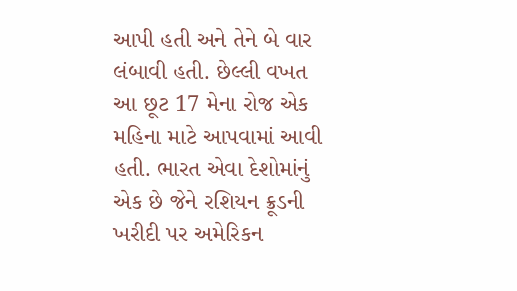આપી હતી અને તેને બે વાર લંબાવી હતી. છેલ્લી વખત આ છૂટ 17 મેના રોજ એક મહિના માટે આપવામાં આવી હતી. ભારત એવા દેશોમાંનું એક છે જેને રશિયન ક્રૂડની ખરીદી પર અમેરિકન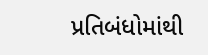પ્રતિબંધોમાંથી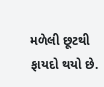મળેલી છૂટથી ફાયદો થયો છે.